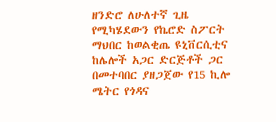ዘንድሮ ለሁለተኛ ጊዜ የሚካሄደውን የኬሮድ ስፖርት ማህበር ከወልቂጤ ዩኒቨርሲቲና ከሌሎች አጋር ድርጅቶች ጋር በመተባበር ያዘጋጀው የ15 ኪሎ ሜትር የጎዳና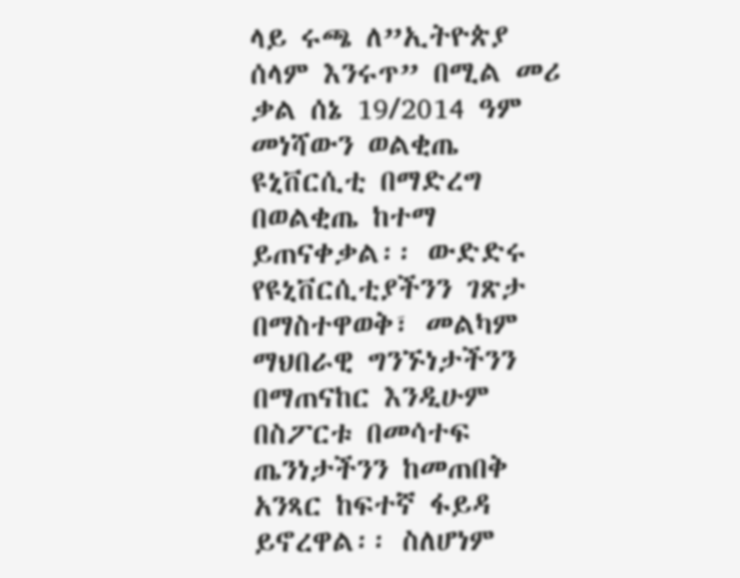ላይ ሩጫ ለ”ኢትዮጵያ ሰላም እንሩጥ” በሚል መሪ ቃል ሰኔ 19/2014 ዓም መነሻውን ወልቂጤ ዩኒቨርሲቲ በማድረግ በወልቂጤ ከተማ ይጠናቀቃል፡፡ ውድድሩ የዩኒቨርሲቲያችንን ገጽታ በማስተዋወቅ፣ መልካም ማህበራዊ ግንኙነታችንን በማጠናከር እንዲሁም በስፖርቱ በመሳተፍ ጤንነታችንን ከመጠበቅ አንጻር ከፍተኛ ፋይዳ ይኖረዋል፡፡ ስለሆነም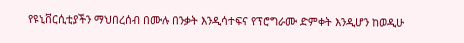የዩኒቨርሲቲያችን ማህበረሰብ በሙሉ በንቃት እንዲሳተፍና የፕሮግራሙ ድምቀት እንዲሆን ከወዲሁ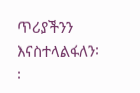ጥሪያችንን እናስተላልፋለን፡፡